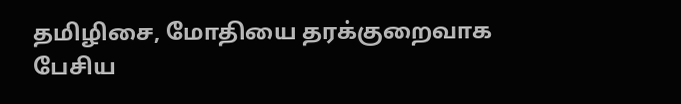தமிழிசை, மோதியை தரக்குறைவாக பேசிய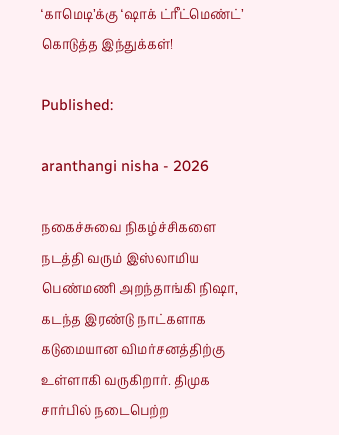‘காமெடி’க்கு ‘ஷாக் ட்ரீட்மெண்ட்’ கொடுத்த இந்துக்கள்!

Published:

aranthangi nisha - 2026

நகைச்சுவை நிகழ்ச்சிகளை நடத்தி வரும் இஸ்லாமிய பெண்மணி அறந்தாங்கி நிஷா, கடந்த இரண்டு நாட்களாக கடுமையான விமர்சனத்திற்கு உள்ளாகி வருகிறார். திமுக சார்பில் நடைபெற்ற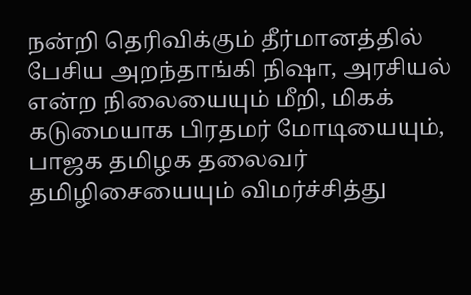நன்றி தெரிவிக்கும் தீர்மானத்தில் பேசிய அறந்தாங்கி நிஷா, அரசியல் என்ற நிலையையும் மீறி, மிகக் கடுமையாக பிரதமர் மோடியையும், பாஜக தமிழக தலைவர் தமிழிசையையும் விமர்ச்சித்து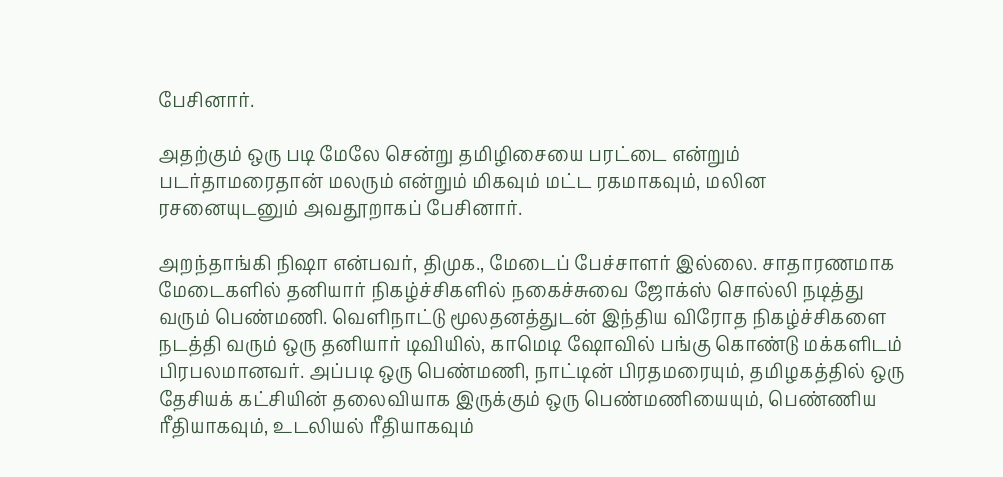பேசினார்.

அதற்கும் ஒரு படி மேலே சென்று தமிழிசையை பரட்டை என்றும் படர்தாமரைதான் மலரும் என்றும் மிகவும் மட்ட ரகமாகவும், மலின ரசனையுடனும் அவதூறாகப் பேசினார்.

அறந்தாங்கி நிஷா என்பவர், திமுக., மேடைப் பேச்சாளர் இல்லை. சாதாரணமாக மேடைகளில் தனியார் நிகழ்ச்சிகளில் நகைச்சுவை ஜோக்ஸ் சொல்லி நடித்து வரும் பெண்மணி. வெளிநாட்டு மூலதனத்துடன் இந்திய விரோத நிகழ்ச்சிகளை நடத்தி வரும் ஒரு தனியார் டிவியில், காமெடி ஷோவில் பங்கு கொண்டு மக்களிடம் பிரபலமானவர். அப்படி ஒரு பெண்மணி, நாட்டின் பிரதமரையும், தமிழகத்தில் ஒரு தேசியக் கட்சியின் தலைவியாக இருக்கும் ஒரு பெண்மணியையும், பெண்ணிய ரீதியாகவும், உடலியல் ரீதியாகவும்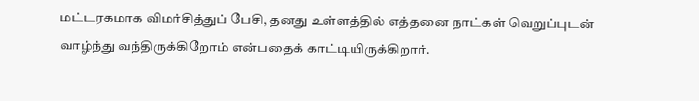மட்டரகமாக விமர்சித்துப் பேசி, தனது உள்ளத்தில் எத்தனை நாட்கள் வெறுப்புடன் வாழ்ந்து வந்திருக்கிறோம் என்பதைக் காட்டியிருக்கிறார்.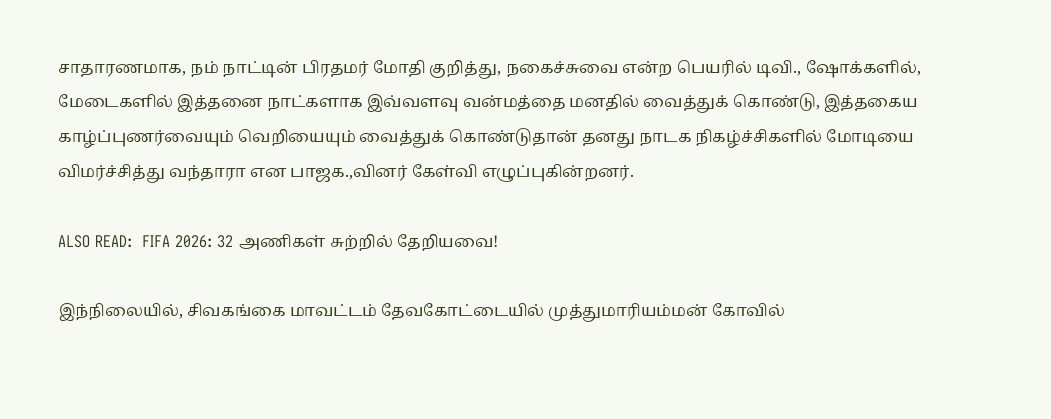சாதாரணமாக, நம் நாட்டின் பிரதமர் மோதி குறித்து, நகைச்சுவை என்ற பெயரில் டிவி., ஷோக்களில், மேடைகளில் இத்தனை நாட்களாக இவ்வளவு வன்மத்தை மனதில் வைத்துக் கொண்டு, இத்தகைய காழ்ப்புணர்வையும் வெறியையும் வைத்துக் கொண்டுதான் தனது நாடக நிகழ்ச்சிகளில் மோடியை விமர்ச்சித்து வந்தாரா என பாஜக.,வினர் கேள்வி எழுப்புகின்றனர்.

ALSO READ:  FIFA 2026: 32 அணிகள் சுற்றில் தேறியவை!

இந்நிலையில், சிவகங்கை மாவட்டம் தேவகோட்டையில் முத்துமாரியம்மன் கோவில்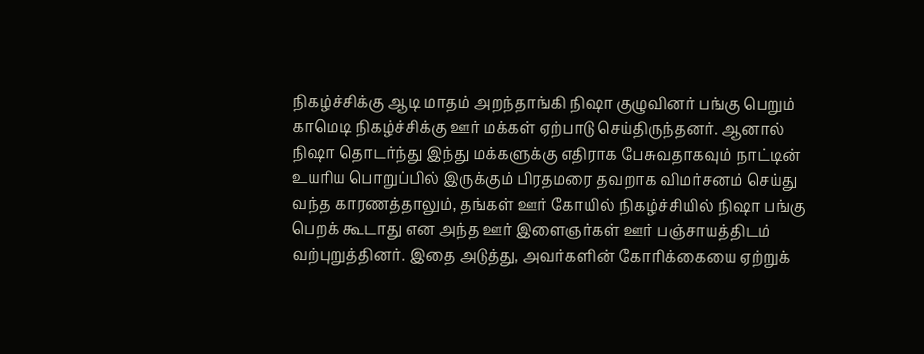நிகழ்ச்சிக்கு ஆடி மாதம் அறந்தாங்கி நிஷா குழுவினர் பங்கு பெறும் காமெடி நிகழ்ச்சிக்கு ஊர் மக்கள் ஏற்பாடு செய்திருந்தனர். ஆனால் நிஷா தொடர்ந்து இந்து மக்களுக்கு எதிராக பேசுவதாகவும் நாட்டின் உயரிய பொறுப்பில் இருக்கும் பிரதமரை தவறாக விமர்சனம் செய்து வந்த காரணத்தாலும், தங்கள் ஊர் கோயில் நிகழ்ச்சியில் நிஷா பங்கு பெறக் கூடாது என அந்த ஊர் இளைஞர்கள் ஊர் பஞ்சாயத்திடம்  வற்புறுத்தினர். இதை அடுத்து, அவர்களின் கோரிக்கையை ஏற்றுக்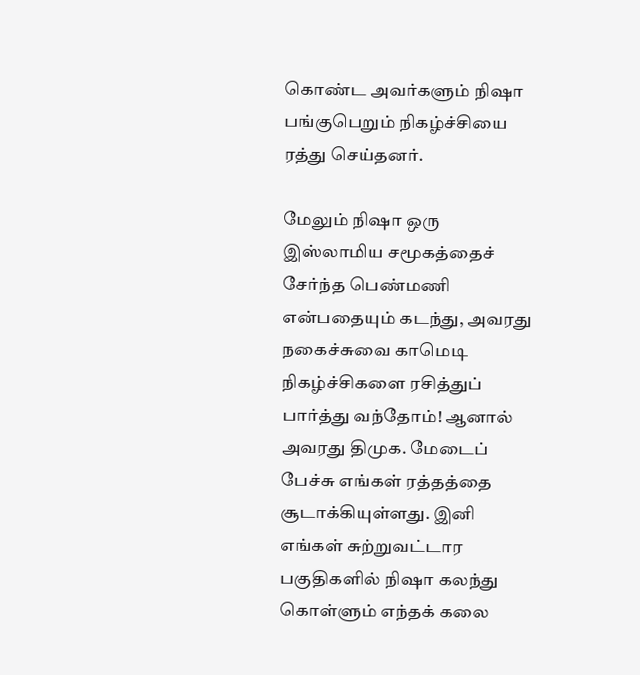கொண்ட அவர்களும் நிஷா பங்குபெறும் நிகழ்ச்சியை ரத்து செய்தனர்.

மேலும் நிஷா ஒரு இஸ்லாமிய சமூகத்தைச் சேர்ந்த பெண்மணி என்பதையும் கடந்து, அவரது நகைச்சுவை காமெடி நிகழ்ச்சிகளை ரசித்துப் பார்த்து வந்தோம்! ஆனால் அவரது திமுக. மேடைப் பேச்சு எங்கள் ரத்தத்தை சூடாக்கியுள்ளது. இனி எங்கள் சுற்றுவட்டார பகுதிகளில் நிஷா கலந்து கொள்ளும் எந்தக் கலை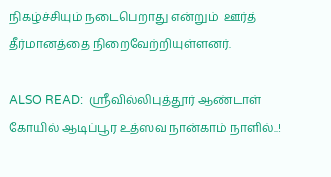நிகழ்ச்சியும் நடைபெறாது என்றும்  ஊர்த் தீர்மானத்தை நிறைவேற்றியுள்ளனர்.

ALSO READ:  ஸ்ரீவில்லிபுத்தூர் ஆண்டாள் கோயில் ஆடிப்பூர உத்ஸவ நான்காம் நாளில்..!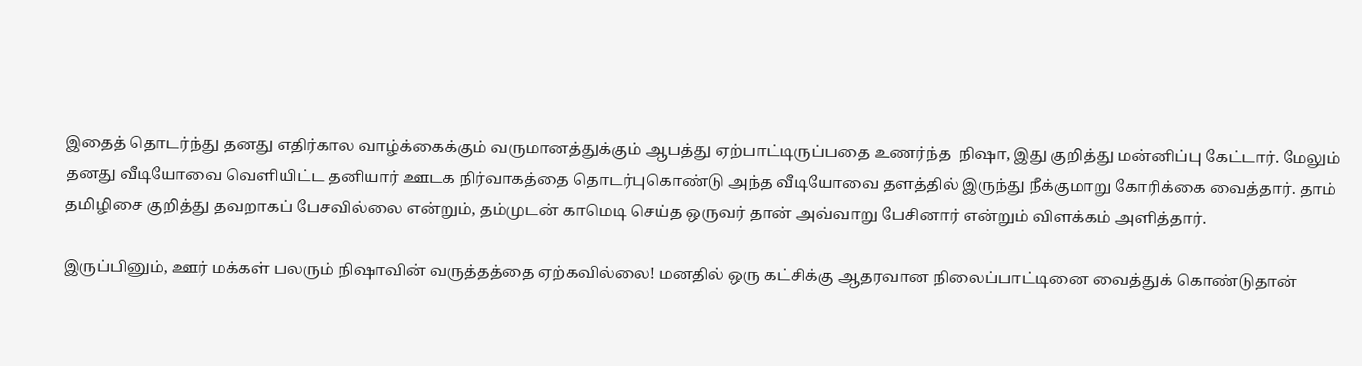இதைத் தொடர்ந்து தனது எதிர்கால வாழ்க்கைக்கும் வருமானத்துக்கும் ஆபத்து ஏற்பாட்டிருப்பதை உணர்ந்த  நிஷா, இது குறித்து மன்னிப்பு கேட்டார். மேலும்  தனது வீடியோவை வெளியிட்ட தனியார் ஊடக நிர்வாகத்தை தொடர்புகொண்டு அந்த வீடியோவை தளத்தில் இருந்து நீக்குமாறு கோரிக்கை வைத்தார். தாம் தமிழிசை குறித்து தவறாகப் பேசவில்லை என்றும், தம்முடன் காமெடி செய்த ஒருவர் தான் அவ்வாறு பேசினார் என்றும் விளக்கம் அளித்தார்.

இருப்பினும், ஊர் மக்கள் பலரும் நிஷாவின் வருத்தத்தை ஏற்கவில்லை! மனதில் ஒரு கட்சிக்கு ஆதரவான நிலைப்பாட்டினை வைத்துக் கொண்டுதான்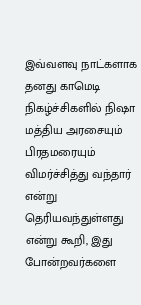இவ்வளவு நாட்களாக தனது காமெடி நிகழ்ச்சிகளில் நிஷா மத்திய அரசையும் பிரதமரையும் விமர்ச்சித்து வந்தார் என்று தெரியவந்துள்ளது என்று கூறி, இது போன்றவர்களை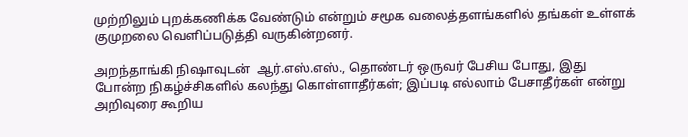முற்றிலும் புறக்கணிக்க வேண்டும் என்றும் சமூக வலைத்தளங்களில் தங்கள் உள்ளக் குமுறலை வெளிப்படுத்தி வருகின்றனர்.

அறந்தாங்கி நிஷாவுடன்  ஆர்.எஸ்.எஸ்., தொண்டர் ஒருவர் பேசிய போது, இது போன்ற நிகழ்ச்சிகளில் கலந்து கொள்ளாதீர்கள்; இப்படி எல்லாம் பேசாதீர்கள் என்று அறிவுரை கூறிய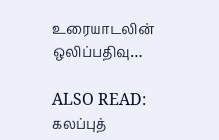உரையாடலின் ஒலிப்பதிவு…

ALSO READ:  கலப்புத்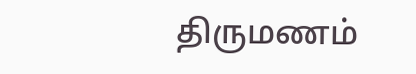திருமணம்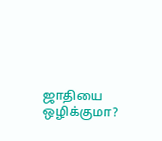ஜாதியை ஒழிக்குமா?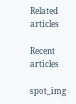Related articles

Recent articles

spot_img